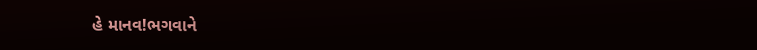હે માનવ!ભગવાને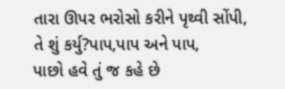તારા ઊપર ભરોસો કરીને પૃથ્વી સોંપી,
તે શું કર્યુ?પાપ,પાપ અને પાપ,
પાછો હવે તું જ કહે છે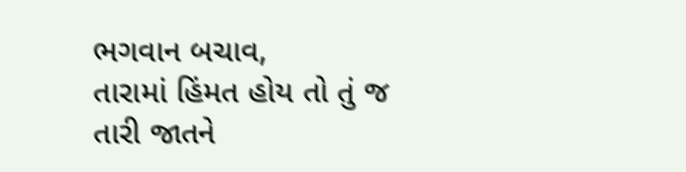ભગવાન બચાવ,
તારામાં હિંમત હોય તો તું જ તારી જાતને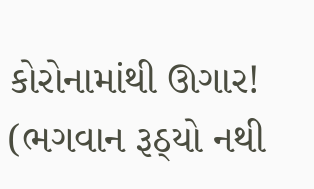કોરોનામાંથી ઊગાર!
(ભગવાન રૂઠ્યો નથી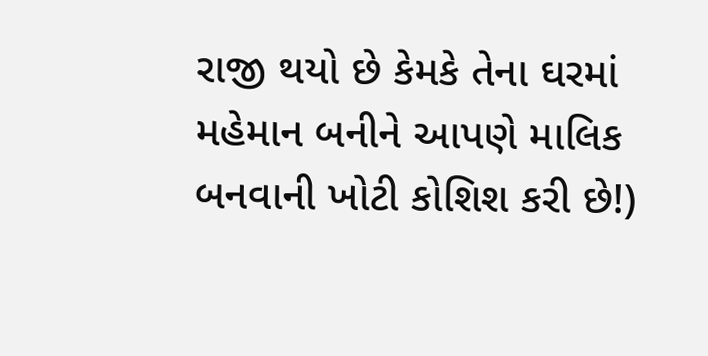રાજી થયો છે કેમકે તેના ઘરમાં મહેમાન બનીને આપણે માલિક બનવાની ખોટી કોશિશ કરી છે!)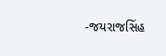-જયરાજસિંહ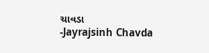ચાવડા
-Jayrajsinh Chavda